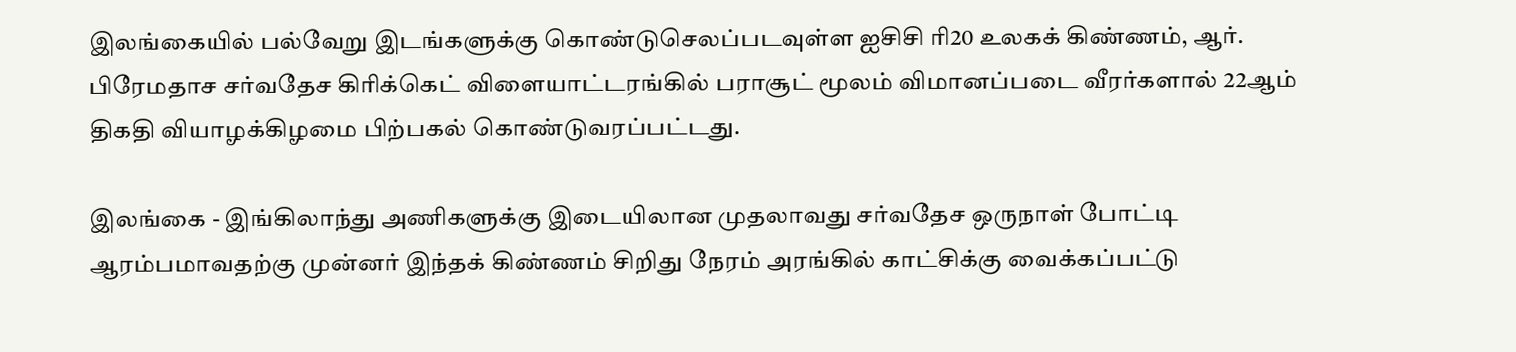இலங்கையில் பல்வேறு இடங்களுக்கு கொண்டுசெலப்படவுள்ள ஐசிசி ரி20 உலகக் கிண்ணம், ஆர். பிரேமதாச சர்வதேச கிரிக்கெட் விளையாட்டரங்கில் பராசூட் மூலம் விமானப்படை வீரர்களால் 22ஆம் திகதி வியாழக்கிழமை பிற்பகல் கொண்டுவரப்பட்டது.

இலங்கை - இங்கிலாந்து அணிகளுக்கு இடையிலான முதலாவது சர்வதேச ஒருநாள் போட்டி ஆரம்பமாவதற்கு முன்னர் இந்தக் கிண்ணம் சிறிது நேரம் அரங்கில் காட்சிக்கு வைக்கப்பட்டு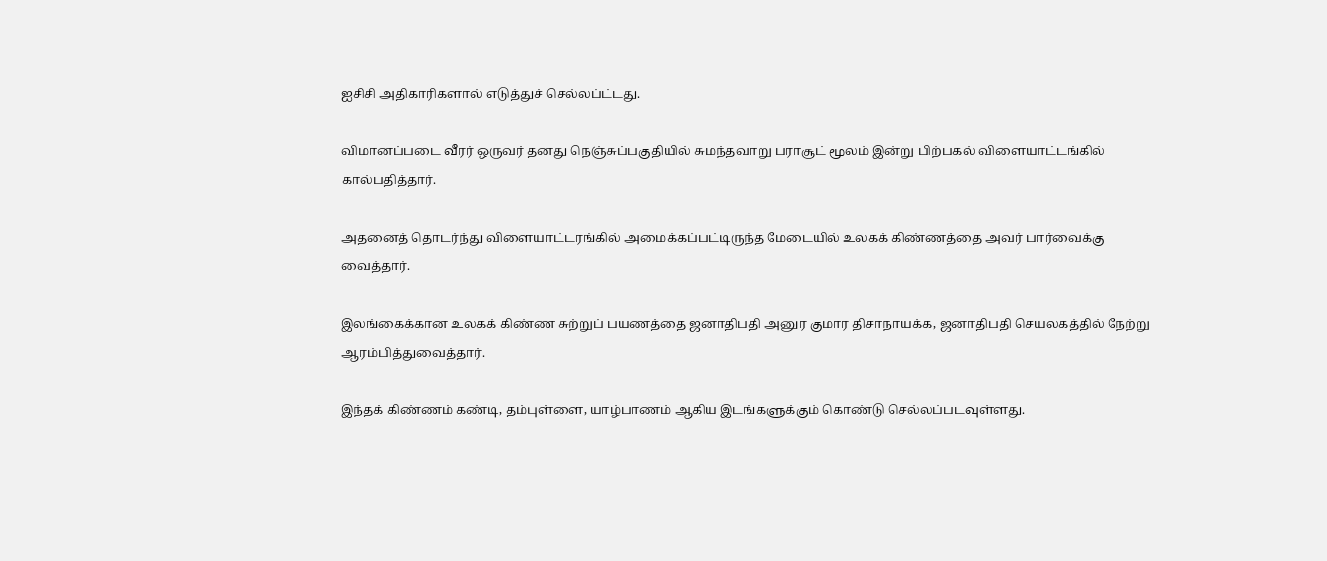ஐசிசி அதிகாரிகளால் எடுத்துச் செல்லப்ட்டது.

விமானப்படை வீரர் ஒருவர் தனது நெஞ்சுப்பகுதியில் சுமந்தவாறு பராசூட் மூலம் இன்று பிற்பகல் விளையாட்டங்கில் கால்பதித்தார்.

அதனைத் தொடர்ந்து விளையாட்டரங்கில் அமைக்கப்பட்டிருந்த மேடையில் உலகக் கிண்ணத்தை அவர் பார்வைக்கு வைத்தார்.

இலங்கைக்கான உலகக் கிண்ண சுற்றுப் பயணத்தை ஜனாதிபதி அனுர குமார திசாநாயக்க, ஜனாதிபதி செயலகத்தில் நேற்று ஆரம்பித்துவைத்தார்.

இந்தக் கிண்ணம் கண்டி, தம்புள்ளை, யாழ்பாணம் ஆகிய இடங்களுக்கும் கொண்டு செல்லப்படவுள்ளது.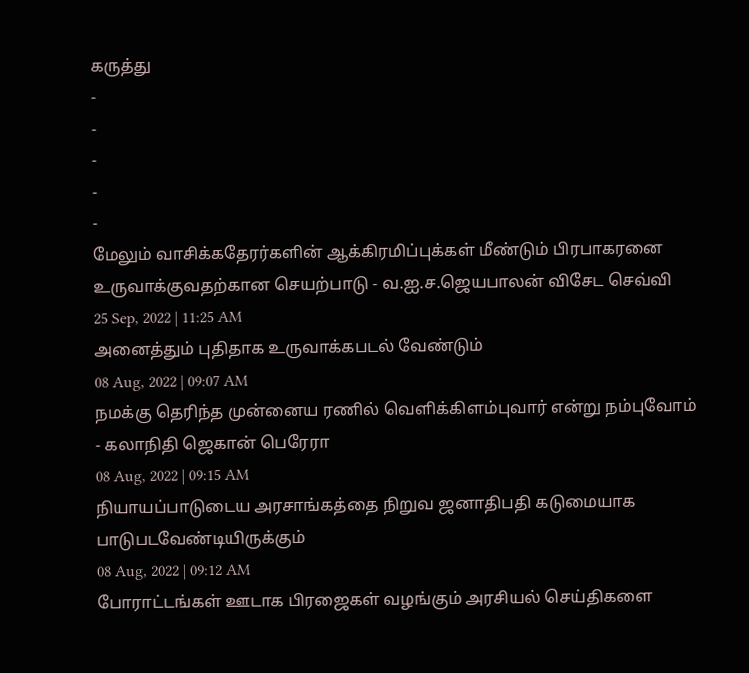கருத்து
-
-
-
-
-
மேலும் வாசிக்கதேரர்களின் ஆக்கிரமிப்புக்கள் மீண்டும் பிரபாகரனை உருவாக்குவதற்கான செயற்பாடு - வ.ஐ.ச.ஜெயபாலன் விசேட செவ்வி
25 Sep, 2022 | 11:25 AM
அனைத்தும் புதிதாக உருவாக்கபடல் வேண்டும்
08 Aug, 2022 | 09:07 AM
நமக்கு தெரிந்த முன்னைய ரணில் வெளிக்கிளம்புவார் என்று நம்புவோம் - கலாநிதி ஜெகான் பெரேரா
08 Aug, 2022 | 09:15 AM
நியாயப்பாடுடைய அரசாங்கத்தை நிறுவ ஜனாதிபதி கடுமையாக பாடுபடவேண்டியிருக்கும்
08 Aug, 2022 | 09:12 AM
போராட்டங்கள் ஊடாக பிரஜைகள் வழங்கும் அரசியல் செய்திகளை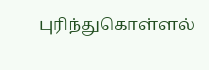புரிந்துகொள்ளல்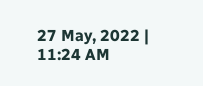27 May, 2022 | 11:24 AM